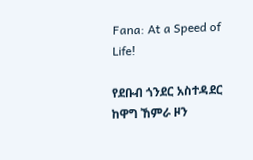Fana: At a Speed of Life!

የደቡብ ጎንደር አስተዳደር ከዋግ ኸምራ ዞን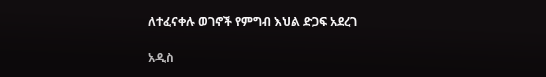ለተፈናቀሉ ወገኖች የምግብ እህል ድጋፍ አደረገ

አዲስ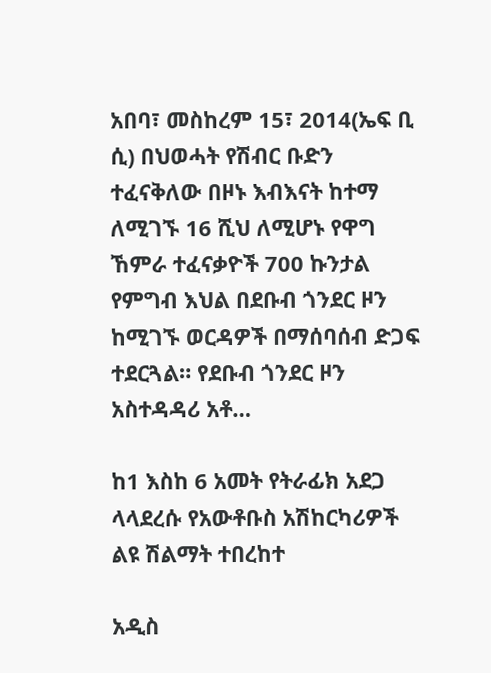አበባ፣ መስከረም 15፣ 2014(ኤፍ ቢ ሲ) በህወሓት የሽብር ቡድን ተፈናቅለው በዞኑ እብእናት ከተማ ለሚገኙ 16 ሺህ ለሚሆኑ የዋግ ኸምራ ተፈናቃዮች 700 ኩንታል የምግብ እህል በደቡብ ጎንደር ዞን ከሚገኙ ወርዳዎች በማሰባሰብ ድጋፍ ተደርጓል። የደቡብ ጎንደር ዞን አስተዳዳሪ አቶ…

ከ1 እስከ 6 አመት የትራፊክ አደጋ ላላደረሱ የአውቶቡስ አሽከርካሪዎች ልዩ ሽልማት ተበረከተ

አዲስ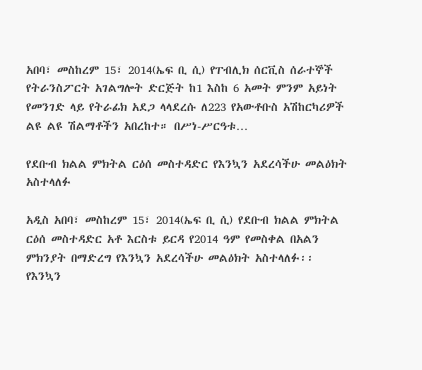አበባ፣ መስከረም 15፣ 2014(ኤፍ ቢ ሲ) የፐብሊክ ሰርቪስ ሰራተኞች የትራንስፖርት አገልግሎት ድርጅት ከ1 እስከ 6 አመት ምንም አይነት የመንገድ ላይ የትራፊክ አደጋ ላላደረሱ ለ223 የአውቶቡስ አሽከርካሪዎች ልዩ ልዩ ሽልማቶችን አበረከተ። በሥነ-ሥርዓቱ…

የደቡብ ክልል ምክትል ርዕሰ መስተዳድር የእንኳን አደረሳችሁ መልዕክት አስተላለፉ

አዲስ አበባ፣ መስከረም 15፣ 2014(ኤፍ ቢ ሲ) የደቡብ ክልል ምክትል ርዕሰ መስተዳድር አቶ እርስቱ ይርዳ የ2014 ዓም የመስቀል በአልን ምክንያት በማድረግ የእንኳን አደረሳችሁ መልዕክት አስተላለፉ፡፡ የእንኳን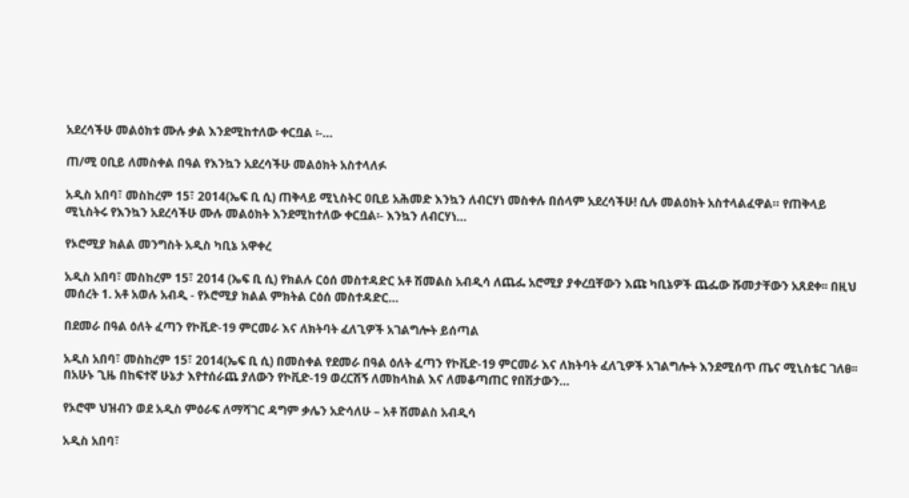አደረሳችሁ መልዕክቱ ሙሉ ቃል እንደሚከተለው ቀርቧል ፡-…

ጠ/ሚ ዐቢይ ለመስቀል በዓል የእንኳን አደረሳችሁ መልዕክት አስተላለፉ

አዲስ አበባ፣ መስከረም 15፣ 2014(ኤፍ ቢ ሲ) ጠቅላይ ሚኒስትር ዐቢይ አሕመድ እንኳን ለብርሃነ መስቀሉ በሰላም አደረሳችሁ! ሲሉ መልዕክት አስተላልፈዋል። የጠቅላይ ሚኒስትሩ የእንኳን አደረሳችሁ ሙሉ መልዕክት እንደሚከተለው ቀርቧል፡- እንኳን ለብርሃነ…

የኦሮሚያ ክልል መንግስት አዲስ ካቢኔ አዋቀረ

አዲስ አበባ፣ መስከረም 15፣ 2014 (ኤፍ ቢ ሲ) የክልሉ ርዕሰ መስተዳድር አቶ ሽመልስ አብዲሳ ለጨፌ አሮሚያ ያቀረቧቸውን እጩ ካቢኔዎች ጨፌው ሹመታቸውን አጸደቀ፡፡ በዚህ መሰረት 1. አቶ አወሉ አብዲ - የኦሮሚያ ክልል ምክትል ርዕሰ መስተዳድር…

በደመራ በዓል ዕለት ፈጣን የኮቪድ-19 ምርመራ እና ለክትባት ፈለጊዎች አገልግሎት ይሰጣል

አዲስ አበባ፣ መስከረም 15፣ 2014(ኤፍ ቢ ሲ) በመስቀል የደመራ በዓል ዕለት ፈጣን የኮቪድ-19 ምርመራ እና ለክትባት ፈለጊዎች አገልግሎት እንደሚሰጥ ጤና ሚኒስቴር ገለፀ፡፡ በአሁኑ ጊዜ በከፍተኛ ሁኔታ እየተሰራጨ ያለውን የኮቪድ-19 ወረርሽኝ ለመከላከል እና ለመቆጣጠር የበሽታውን…

የኦሮሞ ህዝብን ወደ አዲስ ምዕራፍ ለማሻገር ዳግም ቃሌን አድሳለሁ – አቶ ሽመልስ አብዲሳ

አዲስ አበባ፣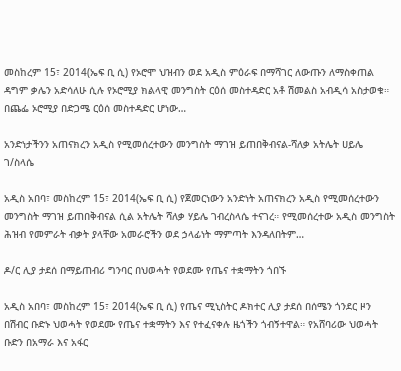መስከረም 15፣ 2014(ኤፍ ቢ ሲ) የኦሮሞ ህዝብን ወደ አዲስ ምዕራፍ በማሻገር ለውጡን ለማስቀጠል ዳግም ቃሌን አድሳለሁ ሲሉ የኦሮሚያ ክልላዊ መንግስት ርዕሰ መስተዳድር አቶ ሽመልስ አብዲሳ አስታወቁ። በጨፌ ኦሮሚያ በድጋሜ ርዕሰ መስተዳድር ሆነው…

አንድነታችንን አጠናክረን አዲስ የሚመሰረተውን መንግስት ማገዝ ይጠበቅብናል-ሻለቃ አትሌት ሀይሌ ገ/ስላሴ

አዲስ አበባ፣ መስከረም 15፣ 2014(ኤፍ ቢ ሲ) የጀመርነውን አንድነት አጠናክረን አዲስ የሚመሰረተውን መንግስት ማገዝ ይጠበቅብናል ሲል አትሌት ሻለቃ ሃይሌ ገብረስላሴ ተናገረ። የሚመሰረተው አዲስ መንግስት ሕዝብ የመምራት ብቃት ያላቸው አመራሮችን ወደ ኃላፊነት ማምጣት እንዳለበትም…

ዶ/ር ሊያ ታደሰ በማይጠብሪ ግንባር በህወሓት የወደሙ የጤና ተቋማትን ጎበኙ

አዲስ አበባ፣ መስከረም 15፣ 2014(ኤፍ ቢ ሲ) የጤና ሚኒስትር ዶክተር ሊያ ታደሰ በሰሜን ጎንደር ዞን በሽብር ቡድኑ ህወሓት የወደሙ የጤና ተቋማትን እና የተፈናቀሉ ዜጎችን ጎብኝተዋል። የአሸባሪው ህወሓት ቡድን በአማራ እና አፋር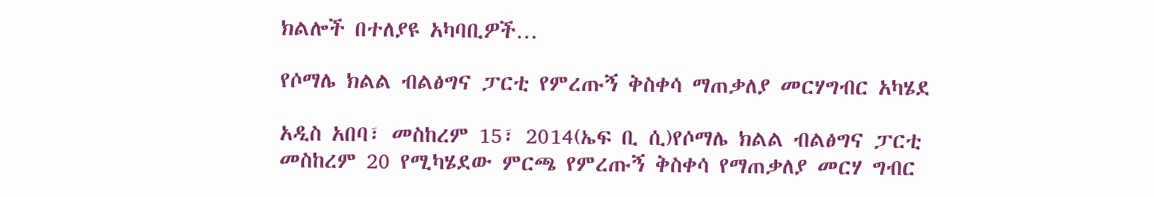ክልሎች በተለያዩ አካባቢዎች…

የሶማሌ ክልል ብልፅግና ፓርቲ የምረጡኝ ቅስቀሳ ማጠቃለያ መርሃግብር አካሄደ

አዲስ አበባ፣ መስከረም 15፣ 2014(ኤፍ ቢ ሲ)የሶማሌ ክልል ብልፅግና ፓርቲ መስከረም 20 የሚካሄደው ምርጫ የምረጡኝ ቅስቀሳ የማጠቃለያ መርሃ ግብር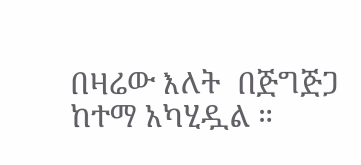በዛሬው እለት  በጅግጅጋ ከተማ አካሂዷል ።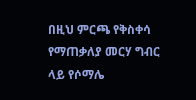በዚህ ምርጫ የቅስቀሳ የማጠቃለያ መርሃ ግብር ላይ የሶማሌ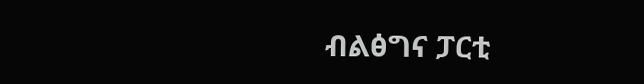ብልፅግና ፓርቲ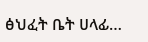ፅህፈት ቤት ሀላፊ…